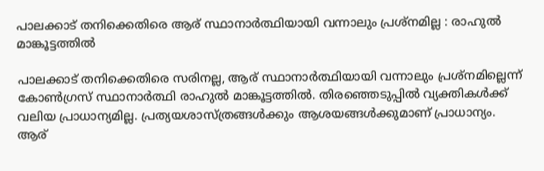പാലക്കാട് തനിക്കെതിരെ ആര് സ്ഥാനാര്‍ത്ഥിയായി വന്നാലും പ്രശ്‌നമില്ല : രാഹുല്‍ മാങ്കൂട്ടത്തില്‍

പാലക്കാട് തനിക്കെതിരെ സരിനല്ല, ആര് സ്ഥാനാര്‍ത്ഥിയായി വന്നാലും പ്രശ്‌നമില്ലെന്ന് കോണ്‍ഗ്രസ് സ്ഥാനാര്‍ത്ഥി രാഹുല്‍ മാങ്കൂട്ടത്തില്‍. തിരഞ്ഞെടുപ്പില്‍ വ്യക്തികള്‍ക്ക് വലിയ പ്രാധാന്യമില്ല. പ്രത്യയശാസ്ത്രങ്ങള്‍ക്കും ആശയങ്ങള്‍ക്കുമാണ് പ്രാധാന്യം. ആര്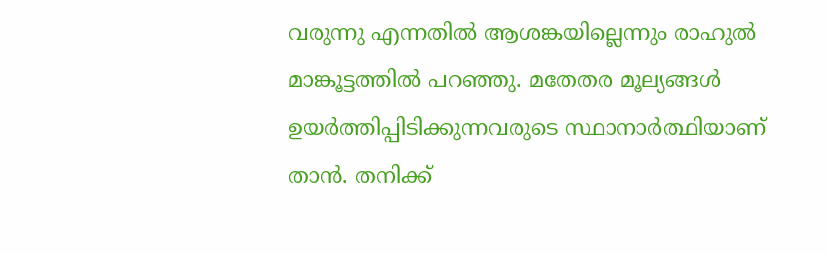വരുന്നു എന്നതില്‍ ആശങ്കയില്ലെന്നും രാഹുല്‍ മാങ്കൂട്ടത്തില്‍ പറഞ്ഞു. മതേതര മൂല്യങ്ങള്‍ ഉയര്‍ത്തിപ്പിടിക്കുന്നവരുടെ സ്ഥാനാര്‍ത്ഥിയാണ് താന്‍. തനിക്ക്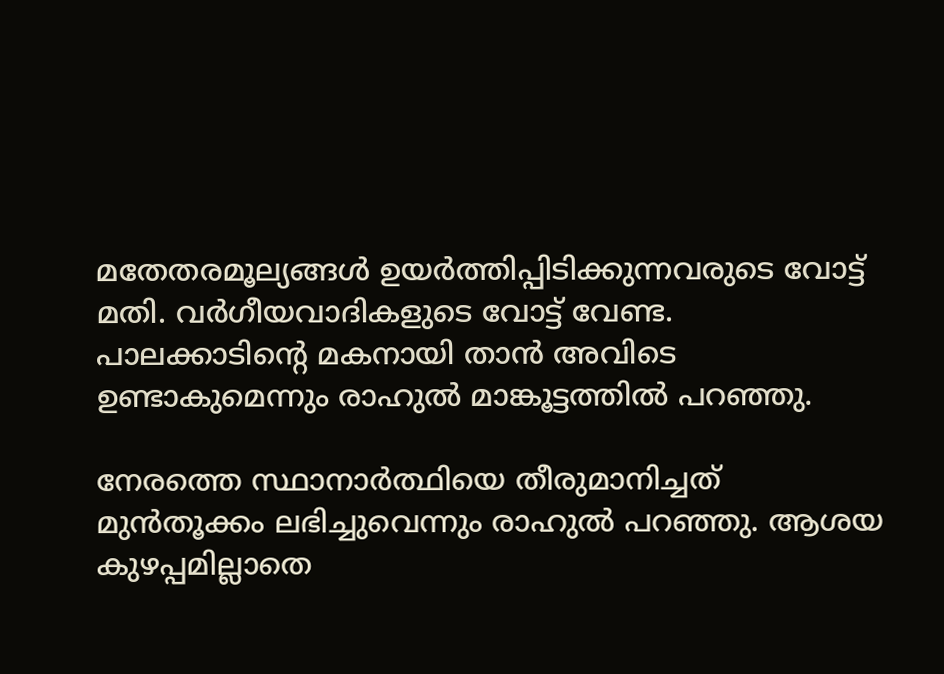മതേതരമൂല്യങ്ങള്‍ ഉയര്‍ത്തിപ്പിടിക്കുന്നവരുടെ വോട്ട് മതി. വര്‍ഗീയവാദികളുടെ വോട്ട് വേണ്ട. പാലക്കാടിന്റെ മകനായി താന്‍ അവിടെ ഉണ്ടാകുമെന്നും രാഹുല്‍ മാങ്കൂട്ടത്തില്‍ പറഞ്ഞു.

നേരത്തെ സ്ഥാനാര്‍ത്ഥിയെ തീരുമാനിച്ചത് മുന്‍തൂക്കം ലഭിച്ചുവെന്നും രാഹുല്‍ പറഞ്ഞു. ആശയ കുഴപ്പമില്ലാതെ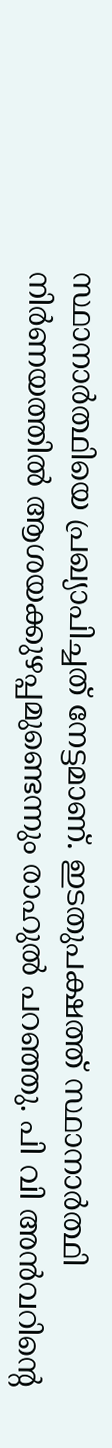സ്ഥാനാര്‍ത്ഥിയെ പ്രഖ്യാപിച്ചത് നേട്ടമാണ്. ഇടതുപക്ഷത്ത് സ്ഥാനാര്‍ത്ഥി നിര്‍ണയത്തില്‍ ആശയക്കുഴപ്പമുണ്ടെന്നും രാഹുല്‍ പറഞ്ഞു. പി വി അന്‍വറിന്റെ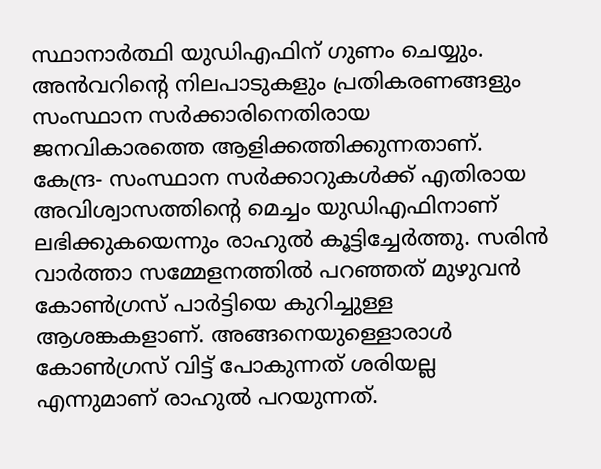സ്ഥാനാര്‍ത്ഥി യുഡിഎഫിന് ഗുണം ചെയ്യും. അന്‍വറിന്റെ നിലപാടുകളും പ്രതികരണങ്ങളും സംസ്ഥാന സര്‍ക്കാരിനെതിരായ ജനവികാരത്തെ ആളിക്കത്തിക്കുന്നതാണ്. കേന്ദ്ര- സംസ്ഥാന സര്‍ക്കാറുകള്‍ക്ക് എതിരായ അവിശ്വാസത്തിന്റെ മെച്ചം യുഡിഎഫിനാണ് ലഭിക്കുകയെന്നും രാഹുല്‍ കൂട്ടിച്ചേര്‍ത്തു. സരിൻ വാർത്താ സമ്മേളനത്തിൽ പറഞ്ഞത് മുഴുവൻ കോൺഗ്രസ് പാർട്ടിയെ കുറിച്ചുള്ള ആശങ്കകളാണ്. അങ്ങനെയുള്ളൊരാൾ കോൺഗ്രസ് വിട്ട് പോകുന്നത് ശരിയല്ല എന്നുമാണ് രാഹുൽ പറയുന്നത്.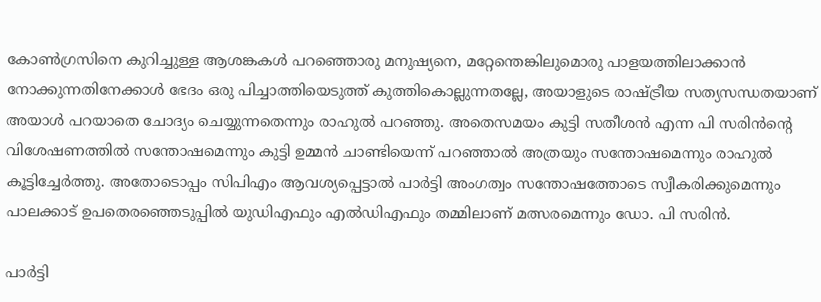കോൺഗ്രസിനെ കുറിച്ചുള്ള ആശങ്കകൾ പറഞ്ഞൊരു മനുഷ്യനെ, മറ്റേന്തെങ്കിലുമൊരു പാളയത്തിലാക്കാൻ നോക്കുന്നതിനേക്കാൾ ഭേദം ഒരു പിച്ചാത്തിയെടുത്ത് കുത്തികൊല്ലുന്നതല്ലേ, അയാളുടെ രാഷ്ട്രീയ സത്യസന്ധതയാണ് അയാൾ പറയാതെ ചോദ്യം ചെയ്യുന്നതെന്നും രാഹുൽ പറഞ്ഞു. അതെസമയം കുട്ടി സതീശൻ എന്ന പി സരിൻന്റെ വിശേഷണത്തിൽ സന്തോഷമെന്നും കുട്ടി ഉമ്മൻ ചാണ്ടിയെന്ന് പറഞ്ഞാൽ അത്രയും സന്തോഷമെന്നും രാഹുൽ കൂട്ടിച്ചേർത്തു. അതോടൊപ്പം സിപിഎം ആവശ്യപ്പെട്ടാൽ പാര്‍ട്ടി അംഗത്വം സന്തോഷത്തോടെ സ്വീകരിക്കുമെന്നും പാലക്കാട് ഉപതെരഞ്ഞെടുപ്പിൽ യുഡിഎഫും എൽഡിഎഫും തമ്മിലാണ് മത്സരമെന്നും ഡോ. പി സരിൻ.

പാര്‍ട്ടി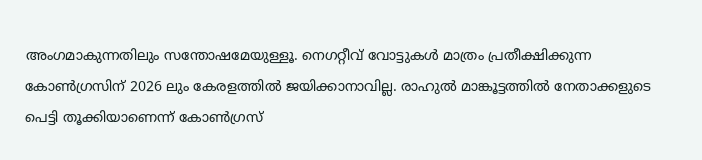അംഗമാകുന്നതിലും സന്തോഷമേയുള്ളൂ. നെഗറ്റീവ് വോട്ടുകൾ മാത്രം പ്രതീക്ഷിക്കുന്ന കോൺഗ്രസിന് 2026 ലും കേരളത്തിൽ ജയിക്കാനാവില്ല. രാഹുൽ മാങ്കൂട്ടത്തിൽ നേതാക്കളുടെ പെട്ടി തൂക്കിയാണെന്ന് കോൺഗ്രസ്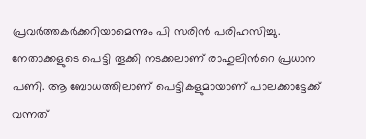പ്രവർത്തകർക്കറിയാമെന്നും പി സരിൻ പരിഹസിച്ചു. നേതാക്കളുടെ പെട്ടി തൂക്കി നടക്കലാണ് രാഹുലിന്‍റെ പ്രധാന പണി. ആ ബോധത്തിലാണ് പെട്ടികളുമായാണ് പാലക്കാട്ടേക്ക് വന്നത്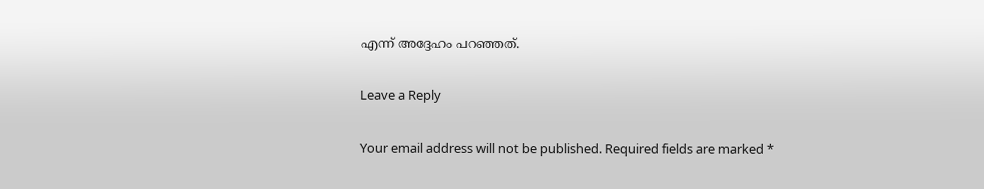എന്ന് അദ്ദേഹം പറഞ്ഞത്.

Leave a Reply

Your email address will not be published. Required fields are marked *